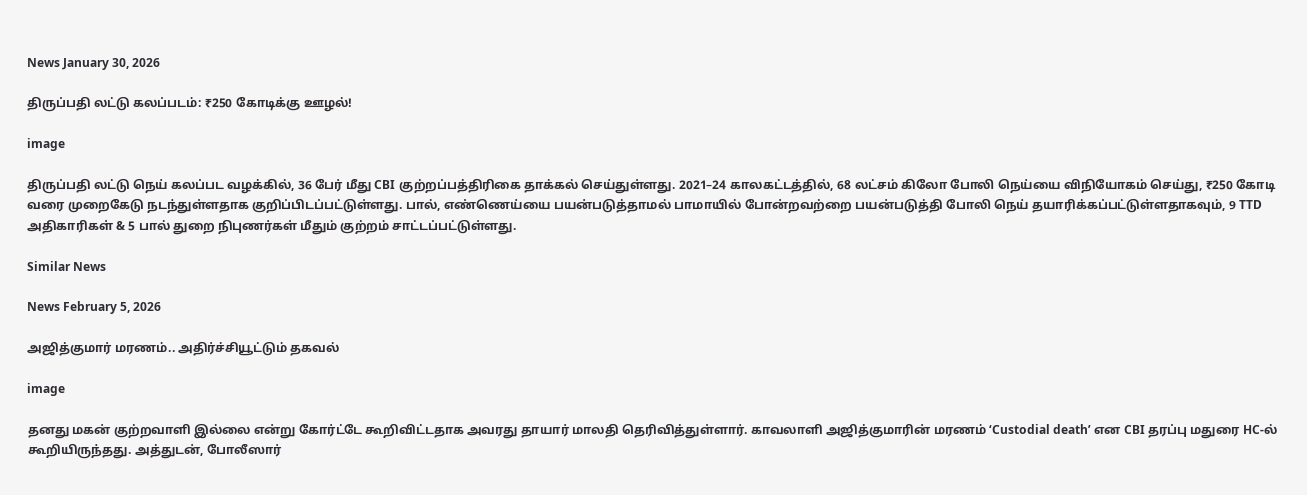News January 30, 2026

திருப்பதி லட்டு கலப்படம்: ₹250 கோடிக்கு ஊழல்!

image

திருப்பதி லட்டு நெய் கலப்பட வழக்கில், 36 பேர் மீது CBI குற்றப்பத்திரிகை தாக்கல் செய்துள்ளது. 2021–24 காலகட்டத்தில், 68 லட்சம் கிலோ போலி நெய்யை விநியோகம் செய்து, ₹250 கோடி வரை முறைகேடு நடந்துள்ளதாக குறிப்பிடப்பட்டுள்ளது. பால், எண்ணெய்யை பயன்படுத்தாமல் பாமாயில் போன்றவற்றை பயன்படுத்தி போலி நெய் தயாரிக்கப்பட்டுள்ளதாகவும், 9 TTD அதிகாரிகள் & 5 பால் துறை நிபுணர்கள் மீதும் குற்றம் சாட்டப்பட்டுள்ளது.

Similar News

News February 5, 2026

அஜித்குமார் மரணம்.. அதிர்ச்சியூட்டும் தகவல்

image

தனது மகன் குற்றவாளி இல்லை என்று கோர்ட்டே கூறிவிட்டதாக அவரது தாயார் மாலதி தெரிவித்துள்ளார். காவலாளி அஜித்குமாரின் மரணம் ‘Custodial death’ என CBI தரப்பு மதுரை HC-ல் கூறியிருந்தது. அத்துடன், போலீஸார்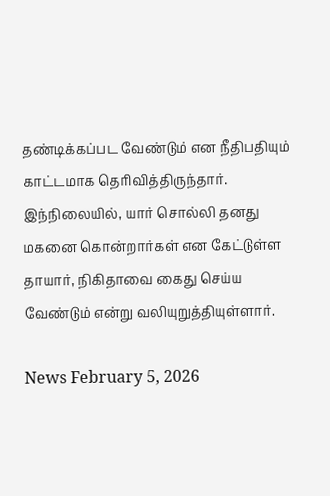தண்டிக்கப்பட வேண்டும் என நீதிபதியும் காட்டமாக தெரிவித்திருந்தார். இந்நிலையில், யார் சொல்லி தனது மகனை கொன்றார்கள் என கேட்டுள்ள தாயார், நிகிதாவை கைது செய்ய வேண்டும் என்று வலியுறுத்தியுள்ளார்.

News February 5, 2026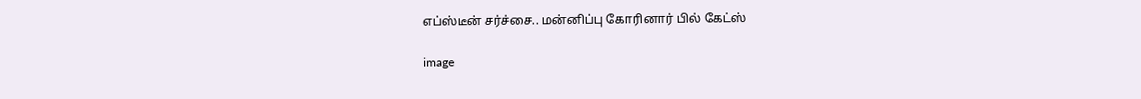எப்ஸ்டீன் சர்ச்சை.. மன்னிப்பு கோரினார் பில் கேட்ஸ்

image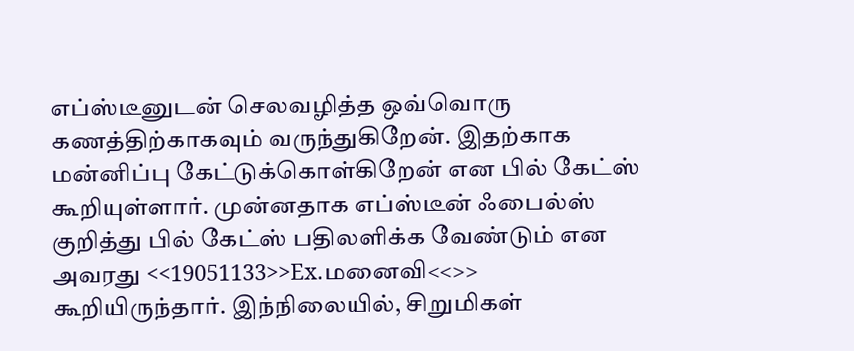எப்ஸ்டீனுடன் செலவழித்த ஒவ்வொரு கணத்திற்காகவும் வருந்துகிறேன். இதற்காக மன்னிப்பு கேட்டுக்கொள்கிறேன் என பில் கேட்ஸ் கூறியுள்ளார். முன்னதாக எப்ஸ்டீன் ஃபைல்ஸ் குறித்து பில் கேட்ஸ் பதிலளிக்க வேண்டும் என அவரது <<19051133>>Ex.மனைவி<<>> கூறியிருந்தார். இந்நிலையில், சிறுமிகள்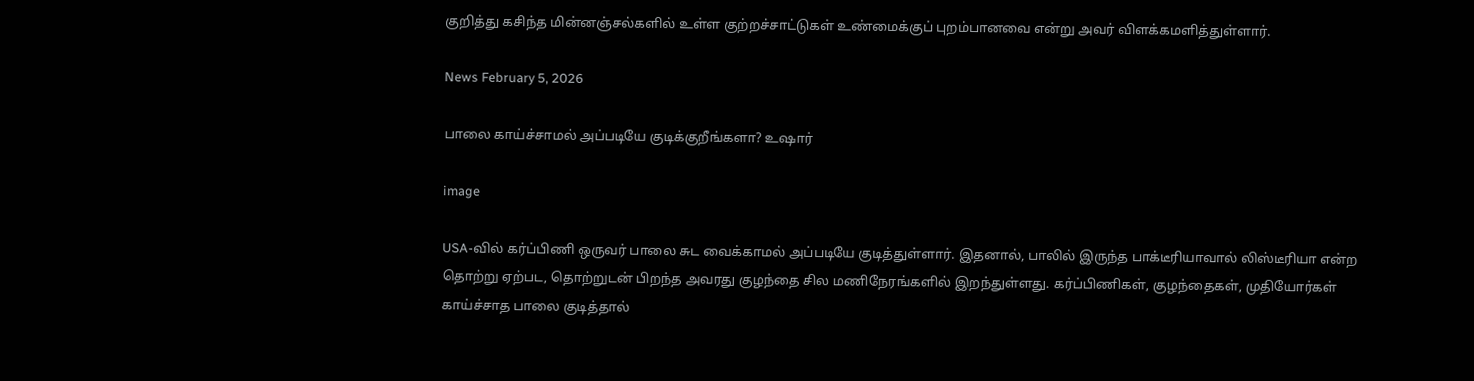குறித்து கசிந்த மின்னஞ்சல்களில் உள்ள குற்றச்சாட்டுகள் உண்மைக்குப் புறம்பானவை என்று அவர் விளக்கமளித்துள்ளார்.

News February 5, 2026

பாலை காய்ச்சாமல் அப்படியே குடிக்குறீங்களா? உஷார்

image

USA-வில் கர்ப்பிணி ஒருவர் பாலை சுட வைக்காமல் அப்படியே குடித்துள்ளார். இதனால், பாலில் இருந்த பாக்டீரியாவால் லிஸ்டீரியா என்ற தொற்று ஏற்பட, தொற்றுடன் பிறந்த அவரது குழந்தை சில மணிநேரங்களில் இறந்துள்ளது. கர்ப்பிணிகள், குழந்தைகள், முதியோர்கள் காய்ச்சாத பாலை குடித்தால்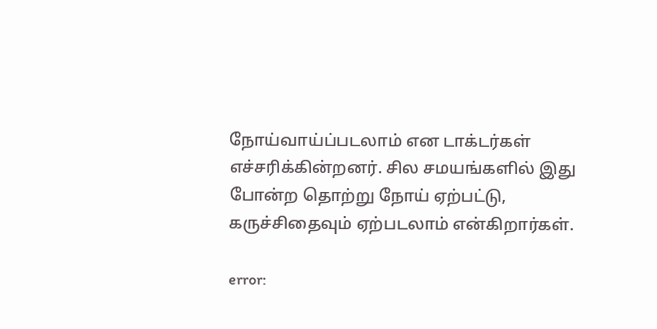நோய்வாய்ப்படலாம் என டாக்டர்கள் எச்சரிக்கின்றனர். சில சமயங்களில் இது போன்ற தொற்று நோய் ஏற்பட்டு, கருச்சிதைவும் ஏற்படலாம் என்கிறார்கள்.

error: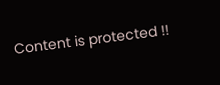Content is protected !!